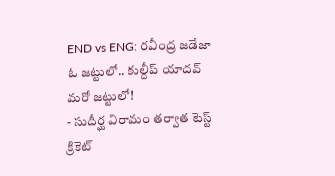END vs ENG: రవీంద్ర జడేజా ఓ జట్టులో.. కుల్దీప్ యాదవ్ మరో జట్టులో!
- సుదీర్ఘ విరామం తర్వాత టెస్ట్ క్రికెట్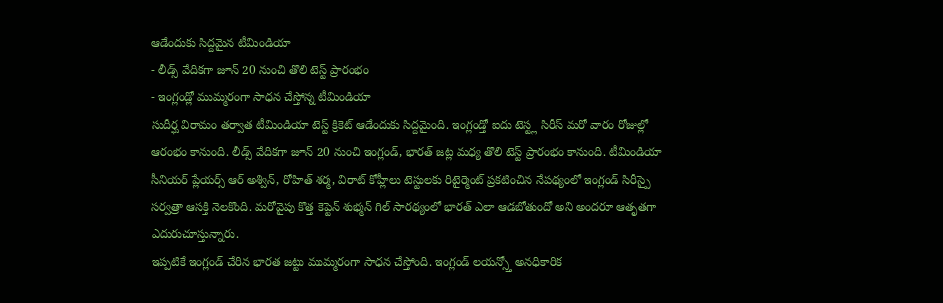ఆడేందుకు సిద్దమైన టీమిండియా
- లీడ్స్ వేదికగా జూన్ 20 నుంచి తొలి టెస్ట్ ప్రారంభం
- ఇంగ్లండ్లో ముమ్మరంగా సాధన చేస్తోన్న టీమిండియా
సుదీర్ఘ విరామం తర్వాత టీమిండియా టెస్ట్ క్రికెట్ ఆడేందుకు సిద్దమైంది. ఇంగ్లండ్తో ఐదు టెస్ట్ల సిరీస్ మరో వారం రోజుల్లో ఆరంభం కానుంది. లీడ్స్ వేదికగా జూన్ 20 నుంచి ఇంగ్లండ్, భారత్ జట్ల మధ్య తొలి టెస్ట్ ప్రారంభం కానుంది. టీమిండియా సీనియర్ ప్లేయర్స్ ఆర్ అశ్విన్, రోహిత్ శర్మ, విరాట్ కోహ్లీలు టెస్టులకు రిటైర్మెంట్ ప్రకటించిన నేపథ్యంలో ఇంగ్లండ్ సిరీస్పై సర్వత్రా ఆసక్తి నెలకొంది. మరోవైపు కొత్త కెప్టెన్ శుభ్మన్ గిల్ సారథ్యంలో భారత్ ఎలా ఆడబోతుందో అని అందరూ ఆతృతగా ఎదురుచూస్తున్నారు.
ఇప్పటికే ఇంగ్లండ్ చేరిన భారత జట్టు ముమ్మరంగా సాధన చేస్తోంది. ఇంగ్లండ్ లయన్స్తో అనధికారిక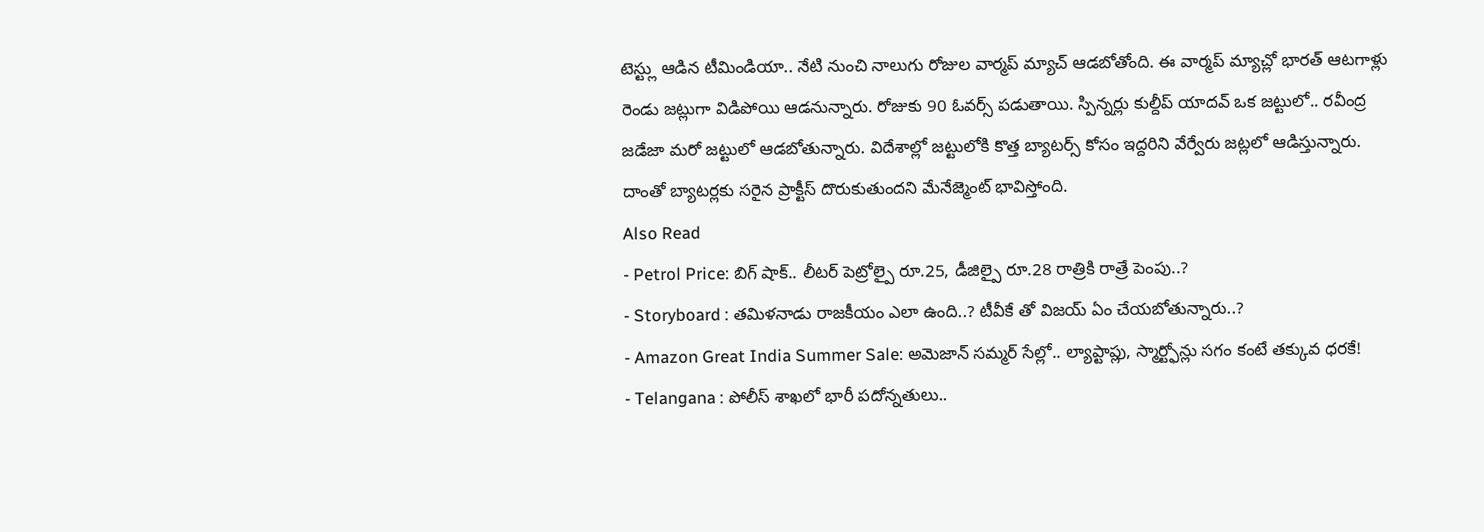టెస్ట్లు ఆడిన టీమిండియా.. నేటి నుంచి నాలుగు రోజుల వార్మప్ మ్యాచ్ ఆడబోతోంది. ఈ వార్మప్ మ్యాచ్లో భారత్ ఆటగాళ్లు రెండు జట్లుగా విడిపోయి ఆడనున్నారు. రోజుకు 90 ఓవర్స్ పడుతాయి. స్పిన్నర్లు కుల్దీప్ యాదవ్ ఒక జట్టులో.. రవీంద్ర జడేజా మరో జట్టులో ఆడబోతున్నారు. విదేశాల్లో జట్టులోకి కొత్త బ్యాటర్స్ కోసం ఇద్దరిని వేర్వేరు జట్లలో ఆడిస్తున్నారు. దాంతో బ్యాటర్లకు సరైన ప్రాక్టీస్ దొరుకుతుందని మేనేజ్మెంట్ భావిస్తోంది.
Also Read
- Petrol Price: బిగ్ షాక్.. లీటర్ పెట్రోల్పై రూ.25, డీజిల్పై రూ.28 రాత్రికి రాత్రే పెంపు..?
- Storyboard : తమిళనాడు రాజకీయం ఎలా ఉంది..? టీవీకే తో విజయ్ ఏం చేయబోతున్నారు..?
- Amazon Great India Summer Sale: అమెజాన్ సమ్మర్ సేల్లో.. ల్యాప్టాప్లు, స్మార్ట్ఫోన్లు సగం కంటే తక్కువ ధరకే!
- Telangana : పోలీస్ శాఖలో భారీ పదోన్నతులు..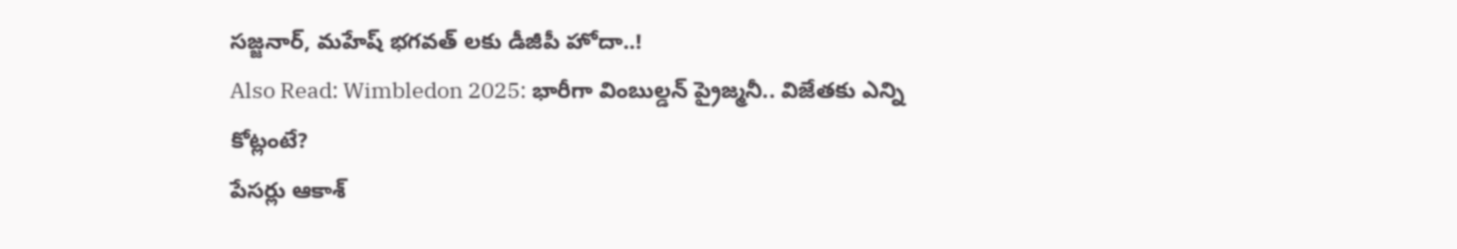సజ్జనార్, మహేష్ భగవత్ లకు డీజీపీ హోదా..!
Also Read: Wimbledon 2025: భారీగా వింబుల్డన్ ప్రైజ్మనీ.. విజేతకు ఎన్ని కోట్లంటే?
పేసర్లు ఆకాశ్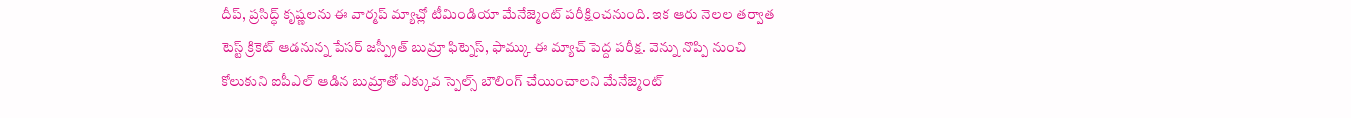దీప్, ప్రసిద్ధ్ కృష్ణలను ఈ వార్మప్ మ్యాచ్లో టీమిండియా మేనేజ్మెంట్ పరీక్షించనుంది. ఇక ఆరు నెలల తర్వాత టెస్ట్ క్రికెట్ ఆడనున్న పేసర్ జస్ప్రీత్ బుమ్రా ఫిట్నెస్, ఫామ్కు ఈ మ్యాచ్ పెద్ద పరీక్ష. వెన్ను నొప్పి నుంచి కోలుకుని ఐపీఎల్ ఆడిన బుమ్రాతో ఎక్కువ స్పెల్స్ బౌలింగ్ చేయించాలని మేనేజ్మెంట్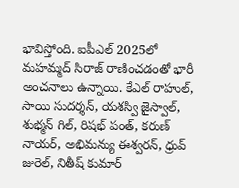భావిస్తోంది. ఐపీఎల్ 2025లో మహమ్మద్ సిరాజ్ రాణించడంతో భారీ అంచనాలు ఉన్నాయి. కేఎల్ రాహుల్, సాయి సుదర్శన్, యశస్వి జైస్వాల్, శుభ్మన్ గిల్, రిషభ్ పంత్, కరుణ్ నాయర్, అభిమన్యు ఈశ్వరన్, ధ్రువ్ జురెల్, నితీష్ కుమార్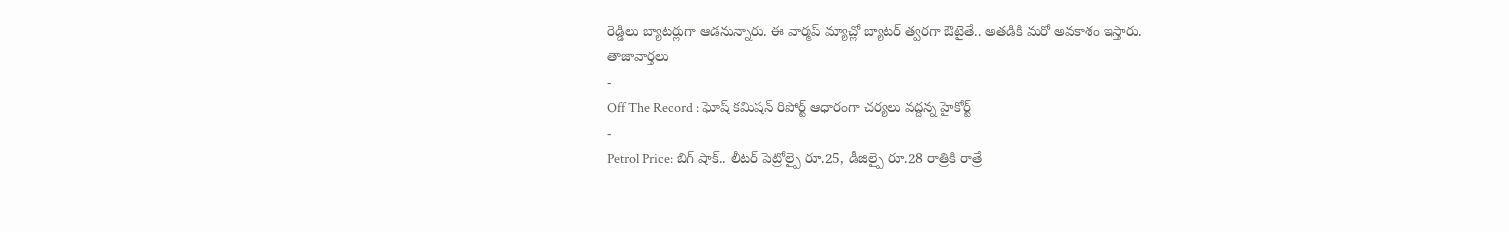రెడ్డిలు బ్యాటర్లుగా ఆడనున్నారు. ఈ వార్మప్ మ్యాచ్లో బ్యాటర్ త్వరగా ఔటైతే.. అతడికి మరో అవకాశం ఇస్తారు.
తాజావార్తలు
-
Off The Record : ఘోష్ కమిషన్ రిపోర్ట్ ఆధారంగా చర్యలు వద్దన్న హైకోర్ట్
-
Petrol Price: బిగ్ షాక్.. లీటర్ పెట్రోల్పై రూ.25, డీజిల్పై రూ.28 రాత్రికి రాత్రే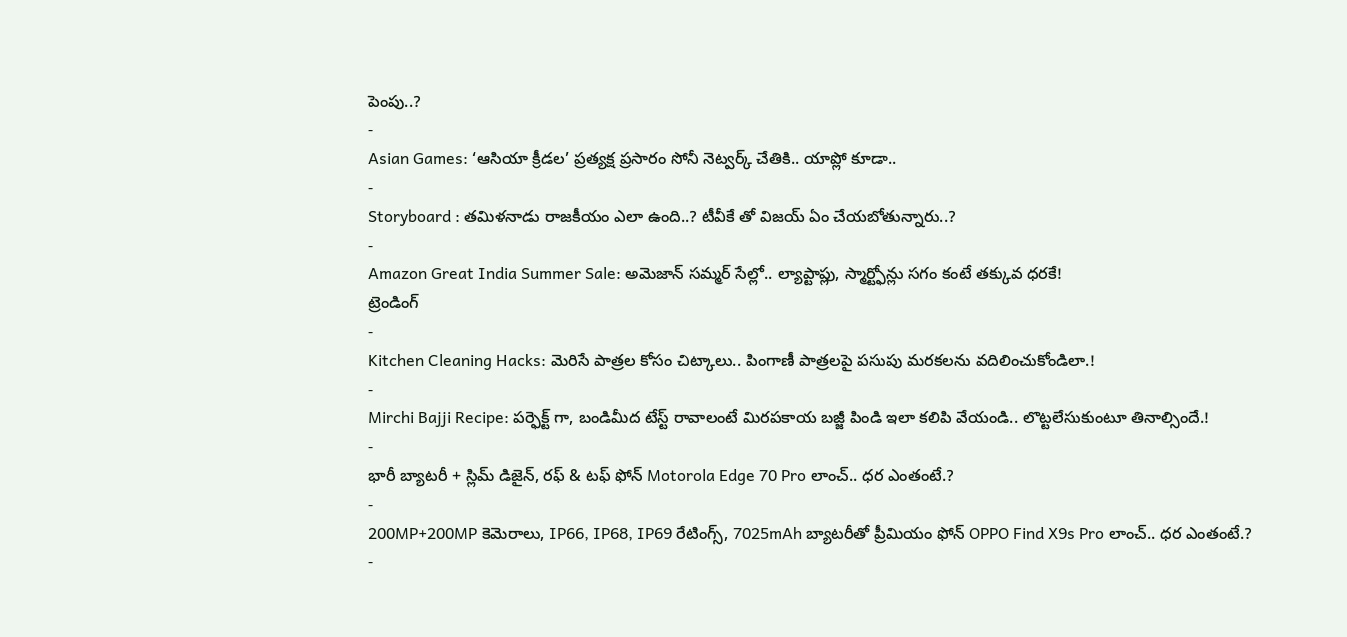పెంపు..?
-
Asian Games: ‘ఆసియా క్రీడల’ ప్రత్యక్ష ప్రసారం సోనీ నెట్వర్క్ చేతికి.. యాప్లో కూడా..
-
Storyboard : తమిళనాడు రాజకీయం ఎలా ఉంది..? టీవీకే తో విజయ్ ఏం చేయబోతున్నారు..?
-
Amazon Great India Summer Sale: అమెజాన్ సమ్మర్ సేల్లో.. ల్యాప్టాప్లు, స్మార్ట్ఫోన్లు సగం కంటే తక్కువ ధరకే!
ట్రెండింగ్
-
Kitchen Cleaning Hacks: మెరిసే పాత్రల కోసం చిట్కాలు.. పింగాణీ పాత్రలపై పసుపు మరకలను వదిలించుకోండిలా.!
-
Mirchi Bajji Recipe: పర్ఫెక్ట్ గా, బండిమీద టేస్ట్ రావాలంటే మిరపకాయ బజ్జీ పిండి ఇలా కలిపి వేయండి.. లొట్టలేసుకుంటూ తినాల్సిందే.!
-
భారీ బ్యాటరీ + స్లిమ్ డిజైన్, రఫ్ & టఫ్ ఫోన్ Motorola Edge 70 Pro లాంచ్.. ధర ఎంతంటే.?
-
200MP+200MP కెమెరాలు, IP66, IP68, IP69 రేటింగ్స్, 7025mAh బ్యాటరీతో ప్రీమియం ఫోన్ OPPO Find X9s Pro లాంచ్.. ధర ఎంతంటే.?
-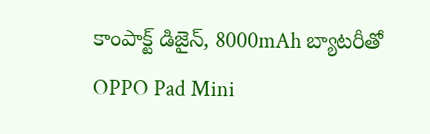కాంపాక్ట్ డిజైన్, 8000mAh బ్యాటరీతో OPPO Pad Mini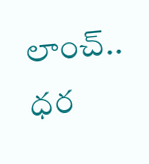లాంచ్.. ధర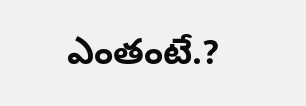ఎంతంటే.?